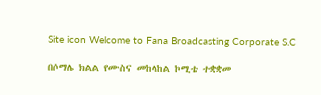Site icon Welcome to Fana Broadcasting Corporate S.C

በሶማሌ ክልል የሙስና መከላከል ኮሚቴ ተቋቋመ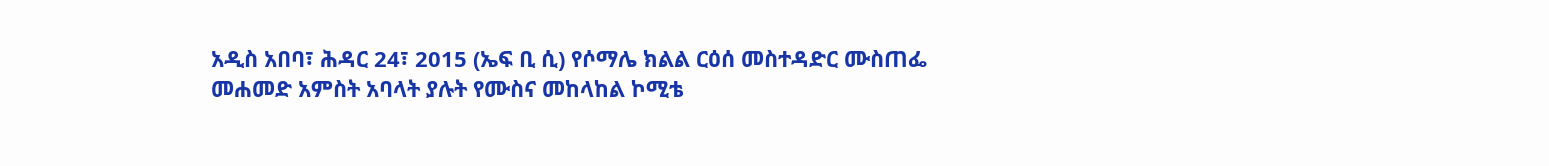አዲስ አበባ፣ ሕዳር 24፣ 2015 (ኤፍ ቢ ሲ) የሶማሌ ክልል ርዕሰ መስተዳድር ሙስጠፌ መሐመድ አምስት አባላት ያሉት የሙስና መከላከል ኮሚቴ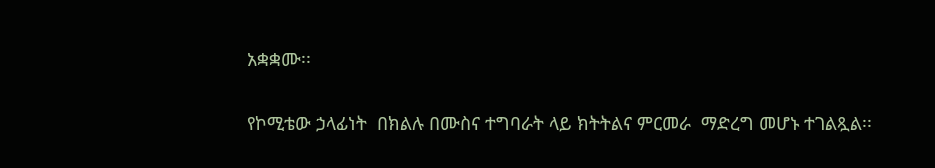አቋቋሙ፡፡

የኮሚቴው ኃላፊነት  በክልሉ በሙስና ተግባራት ላይ ክትትልና ምርመራ  ማድረግ መሆኑ ተገልጿል፡፡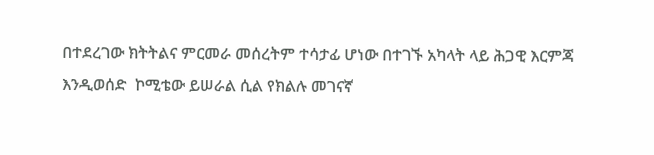በተደረገው ክትትልና ምርመራ መሰረትም ተሳታፊ ሆነው በተገኙ አካላት ላይ ሕጋዊ እርምጃ እንዲወሰድ  ኮሚቴው ይሠራል ሲል የክልሉ መገናኛ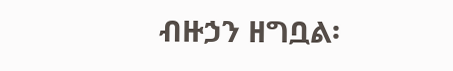ብዙኃን ዘግቧል፡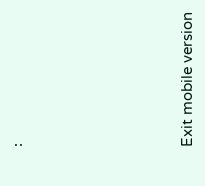፡







Exit mobile version